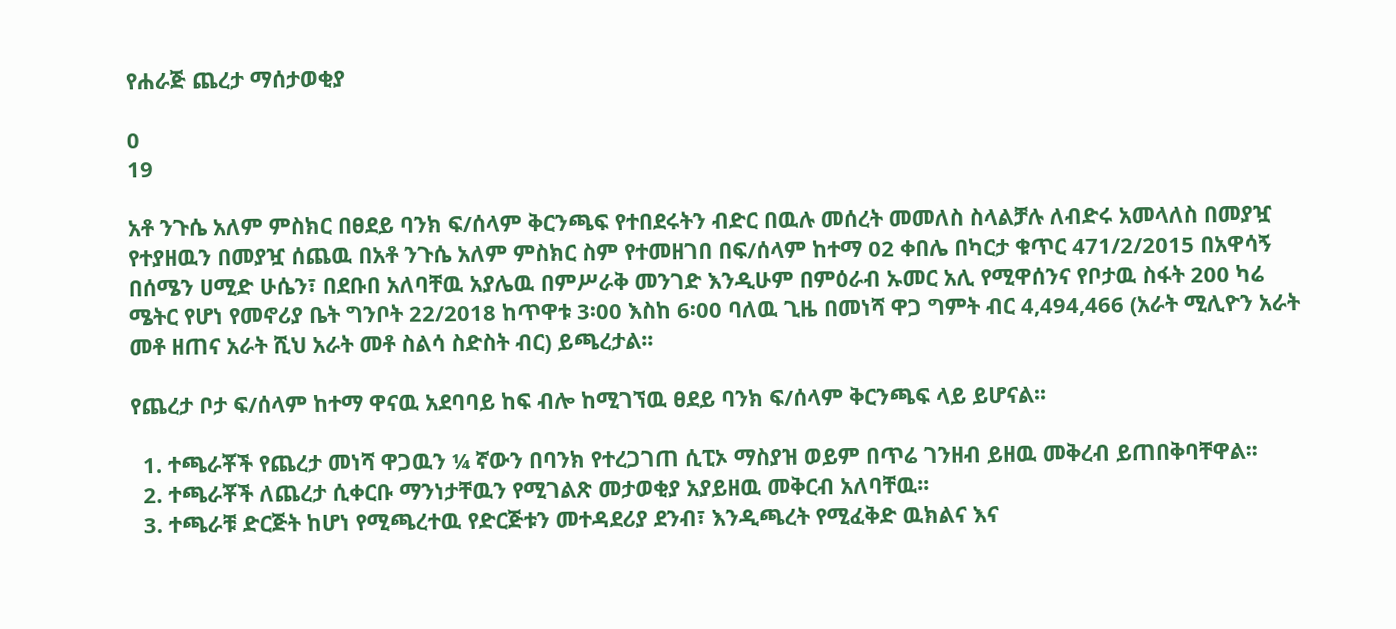የሐራጅ ጨረታ ማሰታወቂያ

0
19

አቶ ንጉሴ አለም ምስክር በፀደይ ባንክ ፍ/ሰላም ቅርንጫፍ የተበደሩትን ብድር በዉሉ መሰረት መመለስ ስላልቻሉ ለብድሩ አመላለስ በመያዧ የተያዘዉን በመያዧ ሰጨዉ በአቶ ንጉሴ አለም ምስክር ስም የተመዘገበ በፍ/ሰላም ከተማ 02 ቀበሌ በካርታ ቁጥር 471/2/2015 በአዋሳኝ በሰሜን ሀሚድ ሁሴን፣ በደቡበ አለባቸዉ አያሌዉ በምሥራቅ መንገድ እንዲሁም በምዕራብ ኡመር አሊ የሚዋሰንና የቦታዉ ስፋት 200 ካሬ ሜትር የሆነ የመኖሪያ ቤት ግንቦት 22/2018 ከጥዋቱ 3፡00 እስከ 6፡00 ባለዉ ጊዜ በመነሻ ዋጋ ግምት ብር 4,494,466 (አራት ሚሊዮን አራት መቶ ዘጠና አራት ሺህ አራት መቶ ስልሳ ስድስት ብር) ይጫረታል፡፡

የጨረታ ቦታ ፍ/ሰላም ከተማ ዋናዉ አደባባይ ከፍ ብሎ ከሚገኘዉ ፀደይ ባንክ ፍ/ሰላም ቅርንጫፍ ላይ ይሆናል፡፡

  1. ተጫራቾች የጨረታ መነሻ ዋጋዉን ¼ ኛውን በባንክ የተረጋገጠ ሲፒኦ ማስያዝ ወይም በጥሬ ገንዘብ ይዘዉ መቅረብ ይጠበቅባቸዋል፡፡
  2. ተጫራቾች ለጨረታ ሲቀርቡ ማንነታቸዉን የሚገልጽ መታወቂያ አያይዘዉ መቅርብ አለባቸዉ፡፡
  3. ተጫራቹ ድርጅት ከሆነ የሚጫረተዉ የድርጅቱን መተዳደሪያ ደንብ፣ እንዲጫረት የሚፈቅድ ዉክልና እና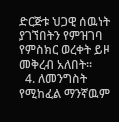ድርጅቱ ህጋዊ ሰዉነት ያገኘበትን የምዝገባ የምስክር ወረቀት ይዞ መቅረብ አለበት፡፡
  4. ለመንግስት የሚከፈል ማንኛዉም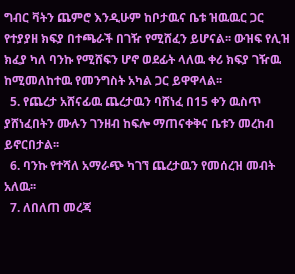ግብር ቫትን ጨምሮ እንዲሁም ከቦታዉና ቤቱ ዝዉዉር ጋር የተያያዘ ክፍያ በተጫራች በገዥ የሚሸፈን ይሆናል፡፡ ውዝፍ የሊዝ ክፈያ ካለ ባንኩ የሚሸፍን ሆኖ ወደፊት ላለዉ ቀሪ ክፍያ ገዥዉ ከሚመለከተዉ የመንግስት አካል ጋር ይዋዋላል፡፡
  5. የጨረታ አሸናፊዉ ጨረታዉን ባሸነፈ በ15 ቀን ዉስጥ ያሸነፈበትን ሙሉን ገንዘብ ከፍሎ ማጠናቀቅና ቤቱን መረከብ ይኖርበታል፡፡
  6. ባንኩ የተሻለ አማራጭ ካገኘ ጨረታዉን የመሰረዝ መብት አለዉ፡፡
  7. ለበለጠ መረጃ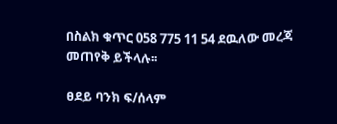በስልክ ቁጥር 058 775 11 54 ደዉለው መረጃ መጠየቅ ይችላሉ፡፡

ፀደይ ባንክ ፍ/ሰላም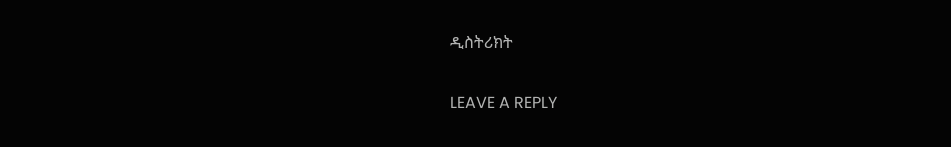ዲስትሪክት

LEAVE A REPLY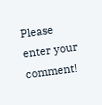Please enter your comment!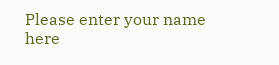Please enter your name here